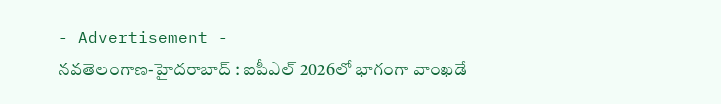- Advertisement -
నవతెలంగాణ-హైదరాబాద్ : ఐపీఎల్ 2026లో భాగంగా వాంఖడే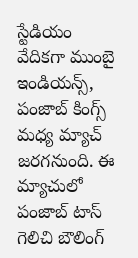స్టేడియం వేదికగా ముంబై ఇండియన్స్, పంజాబ్ కింగ్స్ మధ్య మ్యాచ్ జరగనుంది. ఈ మ్యాచులో పంజాబ్ టాస్ గెలిచి బౌలింగ్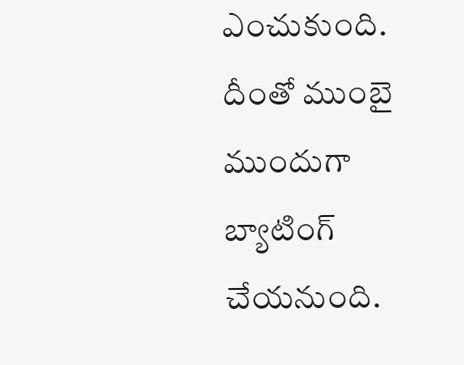ఎంచుకుంది. దీంతో ముంబై ముందుగా బ్యాటింగ్ చేయనుంది.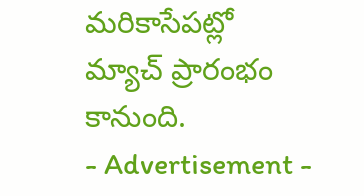మరికాసేపట్లో మ్యాచ్ ప్రారంభం కానుంది.
- Advertisement -